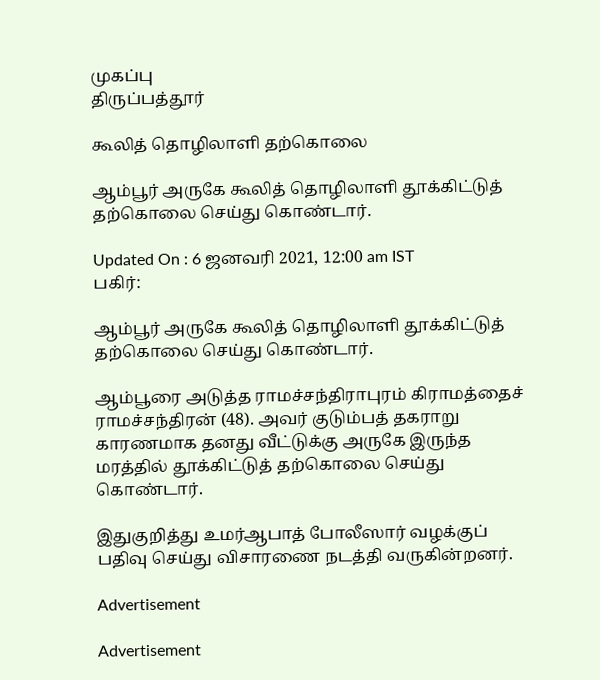முகப்பு
திருப்பத்தூர்

கூலித் தொழிலாளி தற்கொலை

ஆம்பூர் அருகே கூலித் தொழிலாளி தூக்கிட்டுத் தற்கொலை செய்து கொண்டார்.

Updated On : 6 ஜனவரி 2021, 12:00 am IST
பகிர்:

ஆம்பூர் அருகே கூலித் தொழிலாளி தூக்கிட்டுத் தற்கொலை செய்து கொண்டார்.

ஆம்பூரை அடுத்த ராமச்சந்திராபுரம் கிராமத்தைச் ராமச்சந்திரன் (48). அவர் குடும்பத் தகராறு காரணமாக தனது வீட்டுக்கு அருகே இருந்த மரத்தில் தூக்கிட்டுத் தற்கொலை செய்து கொண்டார்.

இதுகுறித்து உமர்ஆபாத் போலீஸார் வழக்குப் பதிவு செய்து விசாரணை நடத்தி வருகின்றனர்.

Advertisement

Advertisement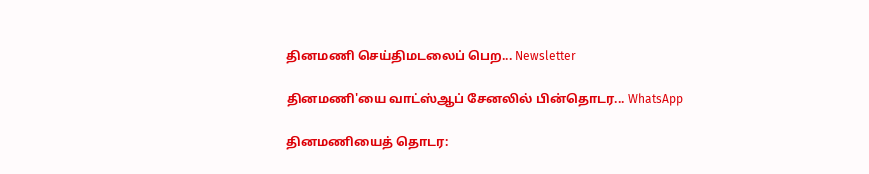தினமணி செய்திமடலைப் பெற... Newsletter

தினமணி'யை வாட்ஸ்ஆப் சேனலில் பின்தொடர... WhatsApp

தினமணியைத் தொடர: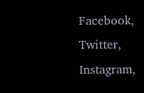Facebook, Twitter, Instagram,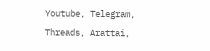Youtube, Telegram, Threads, Arattai,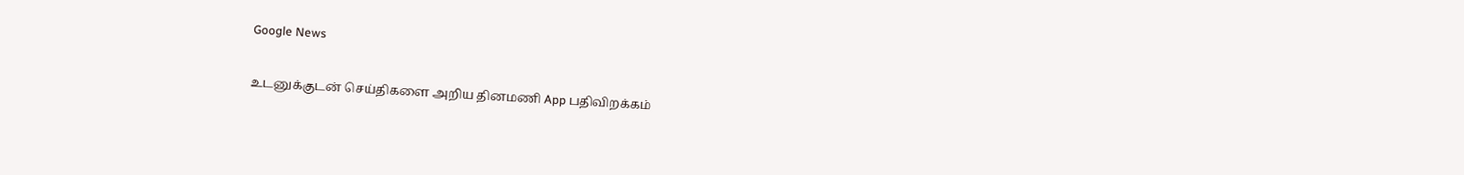Google News

உடனுக்குடன் செய்திகளை அறிய தினமணி App பதிவிறக்கம்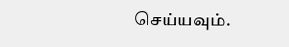செய்யவும்.